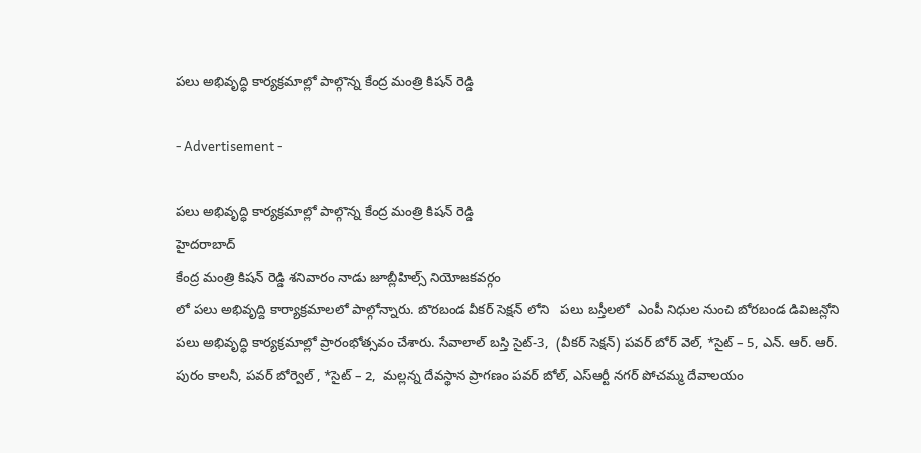పలు అభివృద్ధి కార్యక్రమాల్లో పాల్గొన్న కేంద్ర మంత్రి కిషన్ రెడ్డి

- Advertisement -

పలు అభివృద్ధి కార్యక్రమాల్లో పాల్గొన్న కేంద్ర మంత్రి కిషన్ రెడ్డి
హైదరాబాద్
కేంద్ర మంత్రి కిషన్ రెడ్డి శనివారం నాడు జూబ్లీహిల్స్ నియోజకవర్గం
లో పలు అభివృద్ది కార్యాక్రమాలలో పాల్గోన్నారు. బొరబండ వీకర్ సెక్షన్ లోని   పలు బస్తీలలో  ఎంపీ నిధుల నుంచి బోరబండ డివిజన్లోని పలు అభివృద్ధి కార్యక్రమాల్లో ప్రారంభోత్సవం చేశారు. సేవాలాల్ బస్తి సైట్-3,  (వీకర్ సెక్షన్) పవర్ బోర్ వెల్, *సైట్ – 5, ఎన్. ఆర్. ఆర్. పురం కాలనీ, పవర్ బోర్వెల్ , *సైట్ – 2,  మల్లన్న దేవస్థాన ప్రాగణం పవర్ బోల్, ఎస్ఆర్టీ నగర్ పోచమ్మ దేవాలయం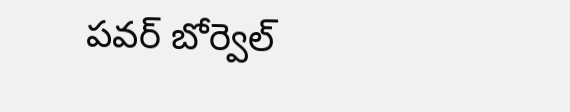పవర్ బోర్వెల్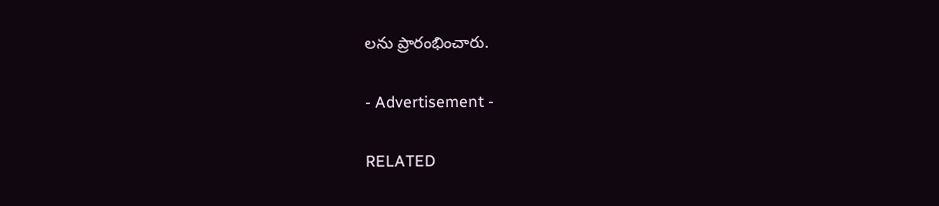లను ప్రారంభించారు.

- Advertisement -

RELATED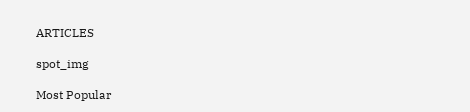ARTICLES

spot_img

Most Popular